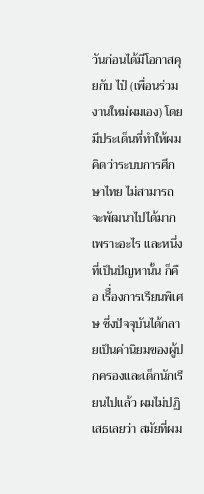วันก่อนได้มีโอกาสคุยกับ ไป๋ (เพื่อนร่วมงานใหม่ผมเอง) โดยมีประเด็นที่ทำให้ผมคิดว่าระบบการศึกษาไทย ไม่สามารถจะพัฒนาไปได้มาก เพราะอะไร และหนึ่งที่เป็นปัญหานั้น ก็คือ เรีื่องการเรียนพิเศษ ซึ่งปัจจุบันได้กลายเป็นค่านิยมของผู้ปกครองและเด็กนักเรียนไปแล้ว ผมไม่ปฏิเสธเลยว่า สมัยที่ผม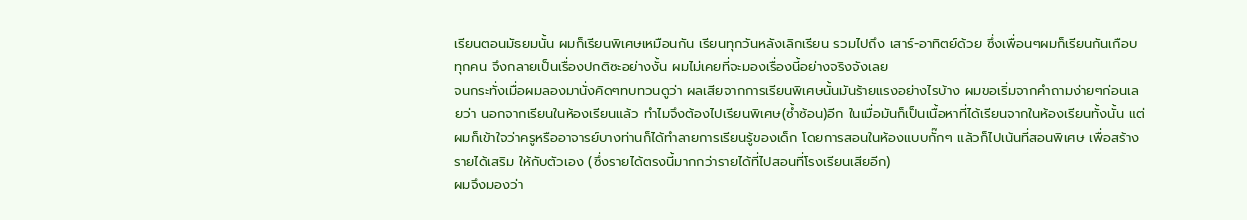เรียนตอนมัธยมนั้น ผมก็เรียนพิเศษเหมือนกัน เรียนทุกวันหลังเลิกเรียน รวมไปถึง เสาร์-อาทิตย์ด้วย ซึ่งเพื่อนๆผมก็เรียนกันเกือบทุกคน จึงกลายเป็นเรื่องปกติซะอย่างงั้น ผมไม่เคยที่จะมองเรื่องนี้อย่างจริงจังเลย
จนกระทั่งเมื่อผมลองมานั่งคิดๆทบทวนดูว่า ผลเสียจากการเรียนพิเศษนั้นมันร้ายแรงอย่างไรบ้าง ผมขอเริ่มจากคำถามง่ายๆก่อนเลยว่า นอกจากเรียนในห้องเรียนแล้ว ทำไมจึงต้องไปเรียนพิเศษ(ซ้ำซ้อน)อีก ในเมื่อมันก็เป็นเนื้อหาที่ได้เรียนจากในห้องเรียนทั้งนั้น แต่ผมก็เข้าใจว่าครูหรืออาจารย์บางท่านก็ได้ทำลายการเรียนรู้ของเด็ก โดยการสอนในห้องแบบกั๊กๆ แล้วก็ไปเน้นที่สอนพิเศษ เพื่อสร้างรายได้เสริม ให้กับตัวเอง (ซึ่งรายได้ตรงนี้มากกว่ารายได้ที่ไปสอนที่โรงเรียนเสียอีก)
ผมจึงมองว่า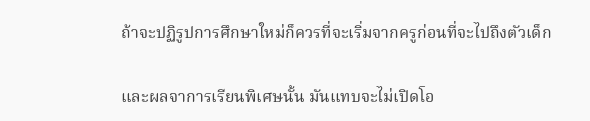ถ้าจะปฏิรูปการศึกษาใหม่ก็ควรที่จะเริ่มจากครูก่อนที่จะไปถึงตัวเด็ก

และผลจาการเรียนพิเศษนั้น มันแทบจะไม่เปิดโอ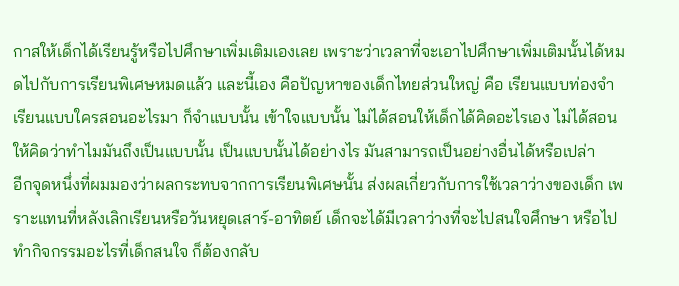กาสให้เด็กได้เรียนรู้หรือไปศึกษาเพิ่มเติมเองเลย เพราะว่าเวลาที่จะเอาไปศึกษาเพิ่มเติมนั้นได้หมดไปกับการเรียนพิเศษหมดแล้ว และนี้เอง คือปัญหาของเด็กไทยส่วนใหญ่ คือ เรียนแบบท่องจำ เรียนแบบใครสอนอะไรมา ก็จำแบบนั้น เข้าใจแบบนั้น ไม่ได้สอนให้เด็กได้คิดอะไรเอง ไม่ได้สอนให้คิดว่าทำไมมันถึงเป็นแบบนั้น เป็นแบบนั้นได้อย่างไร มันสามารถเป็นอย่างอื่นได้หรือเปล่า
อีกจุดหนึ่งที่ผมมองว่าผลกระทบจากการเรียนพิเศษนั้น ส่งผลเกี่ยวกับการใช้เวลาว่างของเด็ก เพราะแทนที่หลังเลิกเรียนหรือวันหยุดเสาร์-อาทิตย์ เด็กจะได้มีเวลาว่างที่จะไปสนใจศึกษา หรือไปทำกิจกรรมอะไรที่เด็กสนใจ ก็ต้องกลับ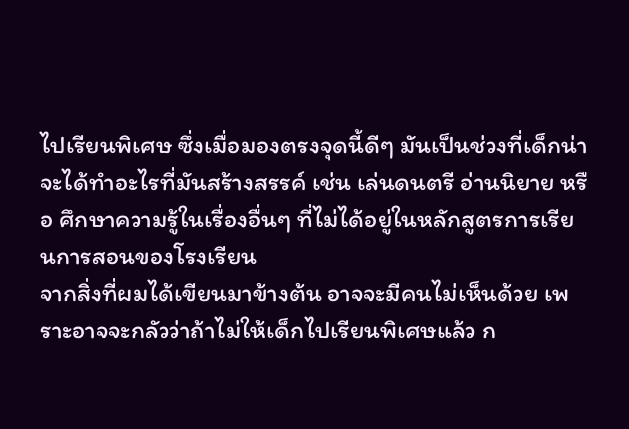ไปเรียนพิเศษ ซึ่งเมื่อมองตรงจุดนี้ดีๆ มันเป็นช่วงที่เด็กน่าจะได้ทำอะไรที่มันสร้างสรรค์ เช่น เล่นดนตรี อ่านนิยาย หรือ ศึกษาความรู้ในเรื่องอื่นๆ ที่ไม่ได้อยู่ในหลักสูตรการเรียนการสอนของโรงเรียน
จากสิ่งที่ผมได้เขียนมาข้างต้น อาจจะมีคนไม่เห็นด้วย เพราะอาจจะกลัวว่าถ้าไม่ให้เด็กไปเรียนพิเศษแล้ว ก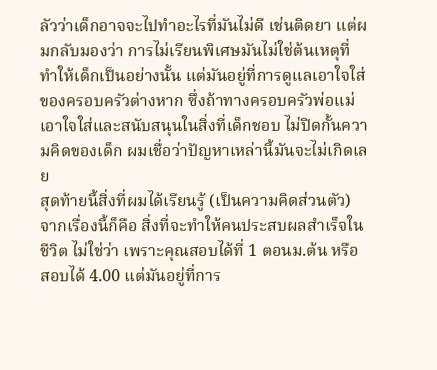ลัวว่าเด็กอาจจะไปทำอะไรที่มันไม่ดี เช่นติดยา แต่ผมกลับมองว่า การไม่เรียนพิเศษมันไม่ใช่ต้นเหตุที่ทำให้เด็กเป็นอย่างนั้น แต่มันอยู่ที่การดูแลเอาใจใส่ของครอบครัวต่างหาก ซึ่งถ้าทางครอบครัวพ่อแม่เอาใจใส่และสนับสนุนในสิ่งที่เด็กชอบ ไม่ปิดกั้นความคิดของเด็ก ผมเชื่อว่าปัญหาเหล่านี้มันจะไม่เกิดเลย
สุดท้ายนี้สิ่งที่ผมได้เรียนรู้ (เป็นความคิดส่วนตัว) จากเรื่องนี้ก็คือ สิ่งที่จะทำให้คนประสบผลสำเร็จในชีวิต ไม่ใช่ว่า เพราะคุณสอบได้ที่ 1 ตอนม.ต้น หรือสอบได้ 4.00 แต่มันอยู่ที่การ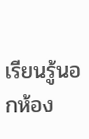เรียนรู้นอกห้อง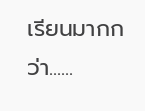เรียนมากกว่า......